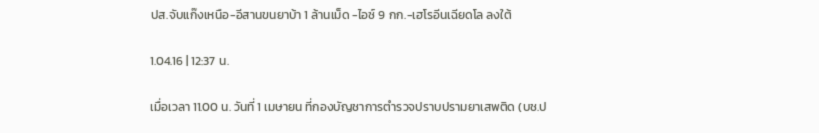ปส.จับแก๊งเหนือ-อีสานขนยาบ้า 1 ล้านเม็ด -ไอซ์ 9 กก.-เฮโรอีนเฉียดโล ลงใต้

1.04.16 | 12:37 น.

เมื่อเวลา 11.00 น. วันที่ 1 เมษายน ที่กองบัญชาการตำรวจปราบปรามยาเสพติด (บช.ป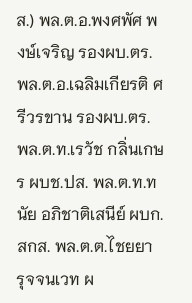ส.) พล.ต.อ.พงศพัศ พงษ์เจริญ รองผบ.ตร. พล.ต.อ.เฉลิมเกียรติ ศรีวรขาน รองผบ.ตร. พล.ต.ท.เรวัช กลิ่นเกษร ผบช.ปส. พล.ต.ท.ทนัย อภิชาติเสนีย์ ผบก.สกส. พล.ต.ต.ไชยยา รุจจนเวท ผ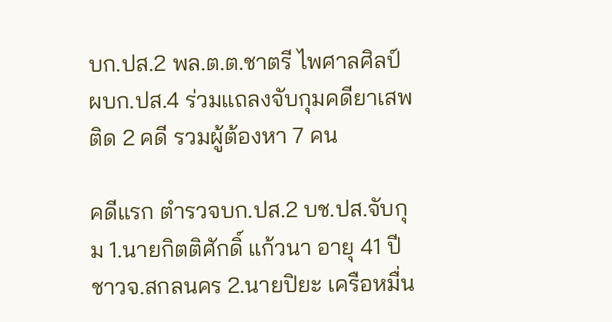บก.ปส.2 พล.ต.ต.ชาตรี ไพศาลศิลป์ ผบก.ปส.4 ร่วมแถลงจับกุมคดียาเสพติด 2 คดี รวมผู้ต้องหา 7 คน

คดีแรก ตำรวจบก.ปส.2 บช.ปส.จับกุม 1.นายกิตติศักดิ์ แก้วนา อายุ 41 ปี ชาวจ.สกลนคร 2.นายปิยะ เครือหมื่น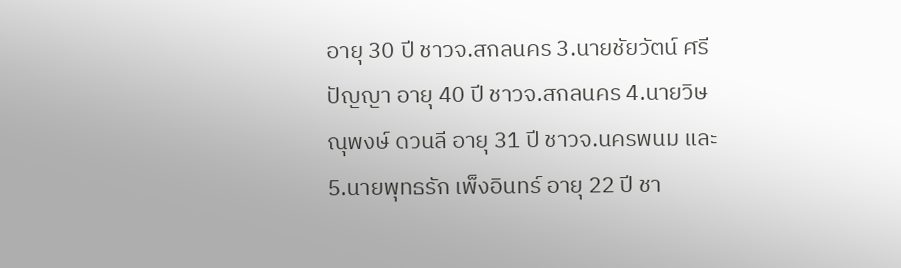อายุ 30 ปี ชาวจ.สกลนคร 3.นายชัยวัตน์ ศรีปัญญา อายุ 40 ปี ชาวจ.สกลนคร 4.นายวิษณุพงษ์ ดวนลี อายุ 31 ปี ชาวจ.นครพนม และ 5.นายพุทธรัก เพ็งอินทร์ อายุ 22 ปี ชา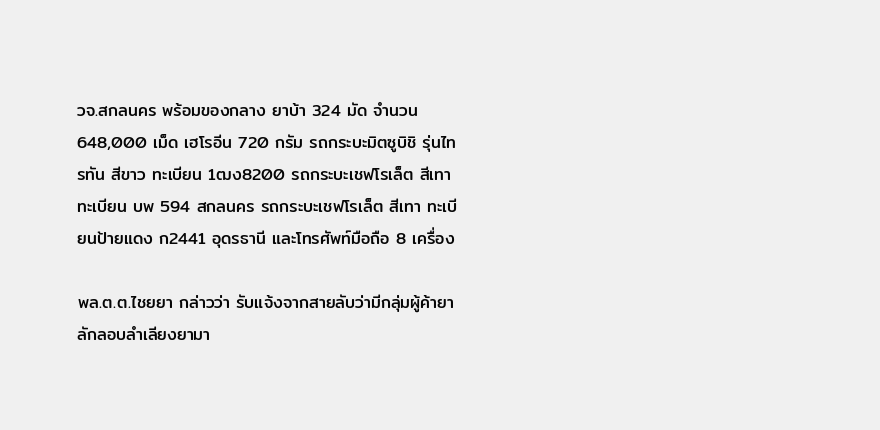วจ.สกลนคร พร้อมของกลาง ยาบ้า 324 มัด จำนวน 648,000 เม็ด เฮโรอีน 720 กรัม รถกระบะมิตซูบิชิ รุ่นไทรทัน สีขาว ทะเบียน 1ฒง8200 รถกระบะเชฟโรเล็ต สีเทา ทะเบียน บพ 594 สกลนคร รถกระบะเชฟโรเล็ต สีเทา ทะเบียนป้ายแดง ก2441 อุดรธานี และโทรศัพท์มือถือ 8 เครื่อง

พล.ต.ต.ไชยยา กล่าวว่า รับแจ้งจากสายลับว่ามีกลุ่มผู้ค้ายาลักลอบลำเลียงยามา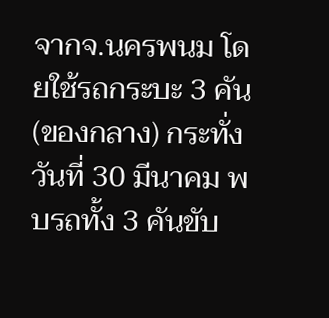จากจ.นครพนม โดยใช้รถกระบะ 3 คัน (ของกลาง) กระทั่งวันที่ 30 มีนาคม พบรถทั้ง 3 คันขับ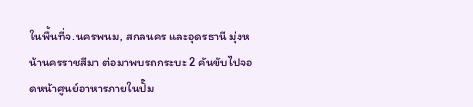ในพื้นที่จ.นครพนม, สกลนคร และอุดรธานี มุ่งหน้านครราชสีมา ต่อมาพบรถกระบะ 2 คันขับไปจอดหน้าศูนย์อาหารภายในปั๊ม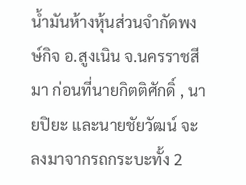น้ำมันห้างหุ้นส่วนจำกัดพงษ์กิจ อ.สูงเนิน จ.นครราชสีมา ก่อนที่นายกิตติศักดิ์ , นายปิยะ และนายชัยวัฒน์ จะลงมาจากรถกระบะทั้ง 2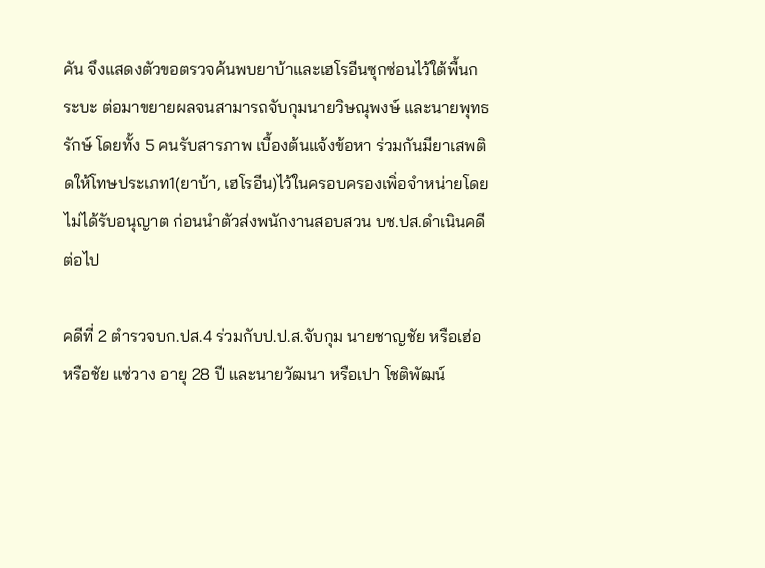คัน จึงแสดงตัวขอตรวจค้นพบยาบ้าและเฮโรอีนซุกซ่อนไว้ใต้พื้นกระบะ ต่อมาขยายผลจนสามารถจับกุมนายวิษณุพงษ์ และนายพุทธรักษ์ โดยทั้ง 5 คนรับสารภาพ เบื้องต้นแจ้งข้อหา ร่วมกันมียาเสพติดให้โทษประเภท1(ยาบ้า, เฮโรอีน)ไว้ในครอบครองเพิ่อจำหน่ายโดยไม่ได้รับอนุญาต ก่อนนำตัวส่งพนักงานสอบสวน บช.ปส.ดำเนินคดีต่อไป

คดีที่ 2 ตำรวจบก.ปส.4 ร่วมกับป.ป.ส.จับกุม นายชาญชัย หรือเฮ่อ หรือชัย แซ่วาง อายุ 28 ปี และนายวัฒนา หรือเปา โชติพัฒน์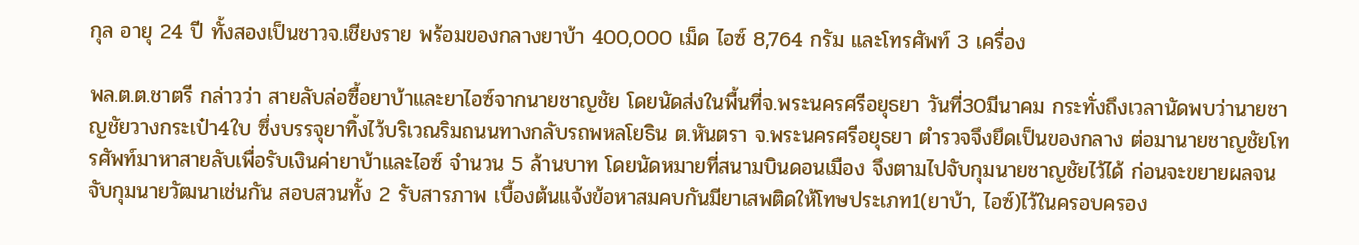กุล อายุ 24 ปี ทั้งสองเป็นชาวจ.เชียงราย พร้อมของกลางยาบ้า 400,000 เม็ด ไอซ์ 8,764 กรัม และโทรศัพท์ 3 เครื่อง

พล.ต.ต.ชาตรี กล่าวว่า สายลับล่อซื้อยาบ้าและยาไอซ์จากนายชาญชัย โดยนัดส่งในพื้นที่จ.พระนครศรีอยุธยา วันที่30มีนาคม กระทั่งถึงเวลานัดพบว่านายชาญชัยวางกระเป๋า4ใบ ซึ่งบรรจุยาทิ้งไว้บริเวณริมถนนทางกลับรถพหลโยธิน ต.หันตรา จ.พระนครศรีอยุธยา ตำรวจจึงยึดเป็นของกลาง ต่อมานายชาญชัยโทรศัพท์มาหาสายลับเพื่อรับเงินค่ายาบ้าและไอซ์ จำนวน 5 ล้านบาท โดยนัดหมายที่สนามบินดอนเมือง จึงตามไปจับกุมนายชาญชัยไว้ได้ ก่อนจะขยายผลจนจับกุมนายวัฒนาเช่นกัน สอบสวนทั้ง 2 รับสารภาพ เบื้องต้นแจ้งข้อหาสมคบกันมียาเสพติดให้โทษประเภท1(ยาบ้า, ไอซ์)ไว้ในครอบครอง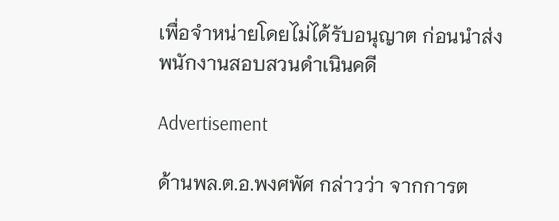เพื่อจำหน่ายโดยไม่ได้รับอนุญาต ก่อนนำส่งพนักงานสอบสวนดำเนินคดี

Advertisement

ด้านพล.ต.อ.พงศพัศ กล่าวว่า จากการต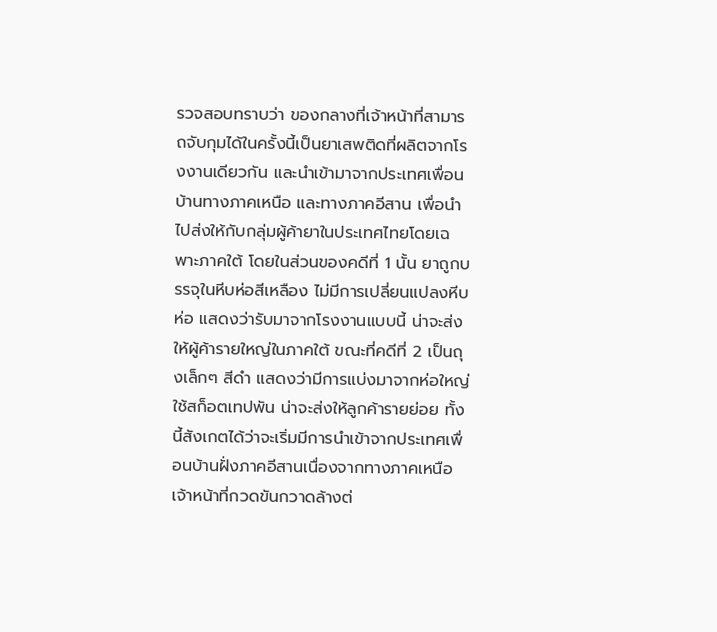รวจสอบทราบว่า ของกลางที่เจ้าหน้าที่สามารถจับกุมได้ในครั้งนี้เป็นยาเสพติดที่ผลิตจากโรงงานเดียวกัน และนำเข้ามาจากประเทศเพื่อนบ้านทางภาคเหนือ และทางภาคอีสาน เพื่อนำไปส่งให้กับกลุ่มผู้ค้ายาในประเทศไทยโดยเฉพาะภาคใต้ โดยในส่วนของคดีที่ 1 นั้น ยาถูกบรรจุในหีบห่อสีเหลือง ไม่มีการเปลี่ยนแปลงหีบห่อ แสดงว่ารับมาจากโรงงานแบบนี้ น่าจะส่งให้ผู้ค้ารายใหญ่ในภาคใต้ ขณะที่คดีที่ 2 เป็นถุงเล็กๆ สีดำ แสดงว่ามีการแบ่งมาจากห่อใหญ่ ใช้สก็อตเทปพัน น่าจะส่งให้ลูกค้ารายย่อย ทั้งนี้สังเกตได้ว่าจะเริ่มมีการนำเข้าจากประเทศเพื่อนบ้านฝั่งภาคอีสานเนื่องจากทางภาคเหนือเจ้าหน้าที่กวดขันกวาดล้างต่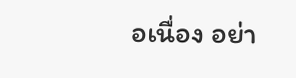อเนื่อง อย่า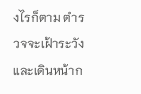งไรก็ตาม ตำรวจจะเฝ้าระวังและเดินหน้าก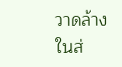วาดล้างในส่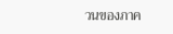วนของภาค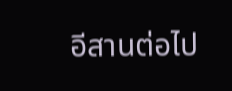อีสานต่อไป